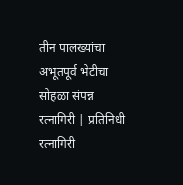तीन पालख्यांचा अभूतपूर्व भेटीचा सोहळा संपन्न
रत्नागिरी | प्रतिनिधी
रत्नागिरी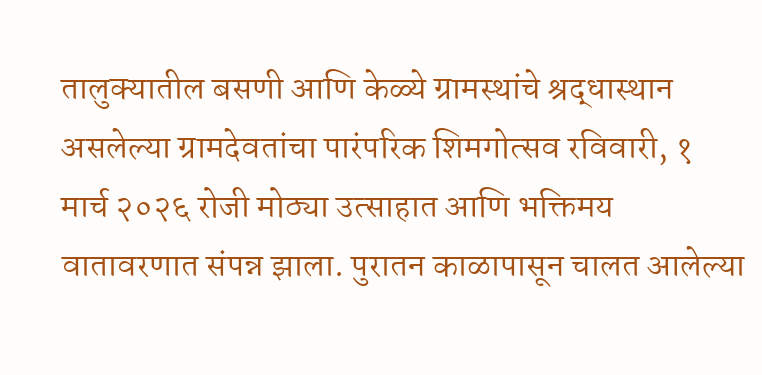तालुक्यातील बसणी आणि केळ्ये ग्रामस्थांचे श्रद्धास्थान असलेल्या ग्रामदेवतांचा पारंपरिक शिमगोत्सव रविवारी, १ मार्च २०२६ रोजी मोठ्या उत्साहात आणि भक्तिमय वातावरणात संपन्न झाला. पुरातन काळापासून चालत आलेल्या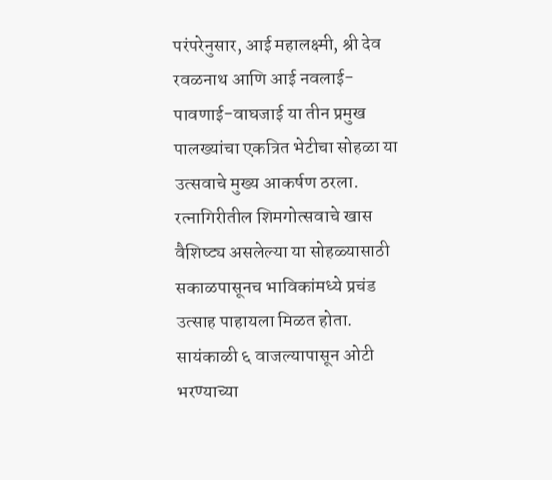परंपरेनुसार, आई महालक्ष्मी, श्री देव रवळनाथ आणि आई नवलाई-पावणाई-वाघजाई या तीन प्रमुख पालख्यांचा एकत्रित भेटीचा सोहळा या उत्सवाचे मुख्य आकर्षण ठरला.
रत्नागिरीतील शिमगोत्सवाचे खास वैशिष्ट्य असलेल्या या सोहळ्यासाठी सकाळपासूनच भाविकांमध्ये प्रचंड उत्साह पाहायला मिळत होता. सायंकाळी ६ वाजल्यापासून ओटी भरण्याच्या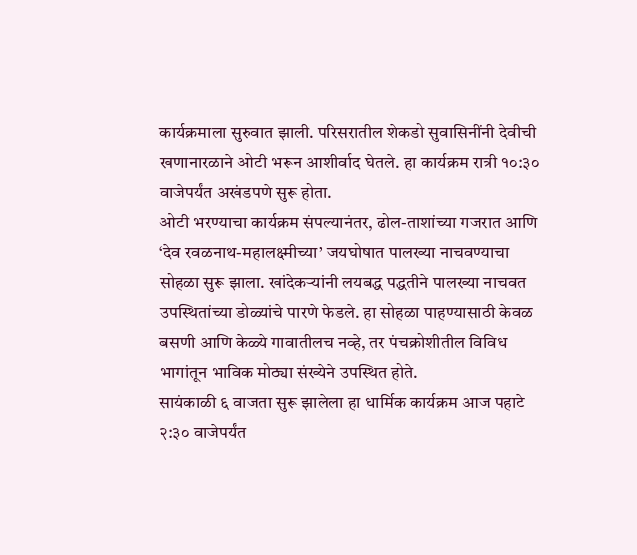कार्यक्रमाला सुरुवात झाली. परिसरातील शेकडो सुवासिनींनी देवीची खणानारळाने ओटी भरून आशीर्वाद घेतले. हा कार्यक्रम रात्री १०:३० वाजेपर्यंत अखंडपणे सुरू होता.
ओटी भरण्याचा कार्यक्रम संपल्यानंतर, ढोल-ताशांच्या गजरात आणि ‘देव रवळनाथ-महालक्ष्मीच्या’ जयघोषात पालख्या नाचवण्याचा सोहळा सुरू झाला. खांदेकऱ्यांनी लयबद्ध पद्धतीने पालख्या नाचवत उपस्थितांच्या डोळ्यांचे पारणे फेडले. हा सोहळा पाहण्यासाठी केवळ बसणी आणि केळ्ये गावातीलच नव्हे, तर पंचक्रोशीतील विविध भागांतून भाविक मोठ्या संख्येने उपस्थित होते.
सायंकाळी ६ वाजता सुरू झालेला हा धार्मिक कार्यक्रम आज पहाटे २:३० वाजेपर्यंत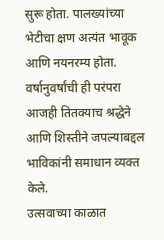सुरू होता. पालख्यांच्या भेटीचा क्षण अत्यंत भावूक आणि नयनरम्य होता. वर्षानुवर्षांची ही परंपरा आजही तितक्याच श्रद्धेने आणि शिस्तीने जपल्याबद्दल भाविकांनी समाधान व्यक्त केले.
उत्सवाच्या काळात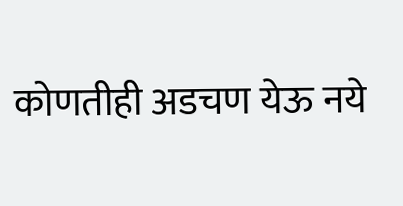कोणतीही अडचण येऊ नये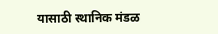यासाठी स्थानिक मंडळ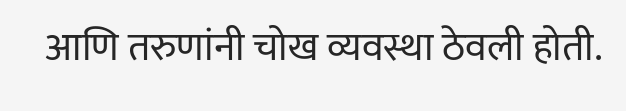आणि तरुणांनी चोख व्यवस्था ठेवली होती.